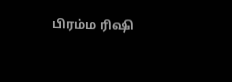பிரம்ம ரிஷி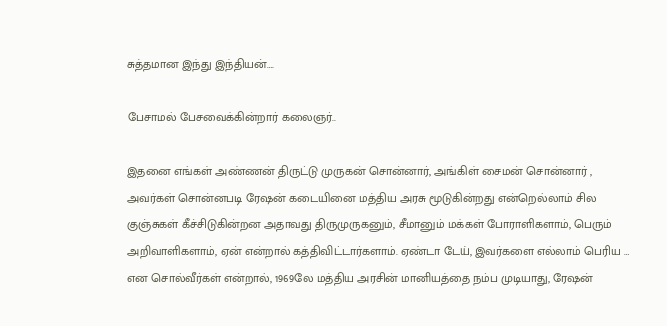சுத்தமான இந்து இந்தியன்….

பேசாமல் பேசவைக்கின்றார் கலைஞர்..

இதனை எங்கள் அண்ணன் திருட்டு முருகன் சொன்னார், அங்கிள் சைமன் சொன்னார் , அவர்கள் சொன்னபடி ரேஷன் கடையினை மத்திய அரசு மூடுகின்றது என்றெல்லாம் சில குஞ்சுகள் கீச்சிடுகின்றன‌ அதாவது திருமுருகனும், சீமானும் மக்கள் போராளிகளாம், பெரும் அறிவாளிகளாம், ஏன் என்றால் கத்திவிட்டார்களாம். ஏண்டா டேய், இவர்களை எல்லாம் பெரிய … என‌ சொல்வீர்கள் என்றால், 1969லே மத்திய அரசின் மானியத்தை நம்ப முடியாது, ரேஷன்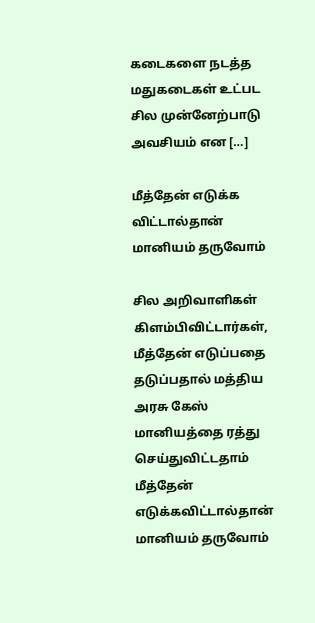கடைகளை நடத்த மதுகடைகள் உட்பட சில முன்னேற்பாடு அவசியம் என […]

மீத்தேன் எடுக்க விட்டால்தான் மானியம் தருவோம்

சில அறிவாளிகள் கிளம்பிவிட்டார்கள், மீத்தேன் எடுப்பதை தடுப்பதால் மத்திய அரசு கேஸ் மானியத்தை ரத்து செய்துவிட்டதாம் மீத்தேன் எடுக்கவிட்டால்தான் மானியம் தருவோம்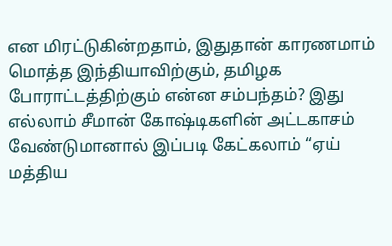என மிரட்டுகின்றதாம், இதுதான் காரணமாம் மொத்த இந்தியாவிற்கும், தமிழக போராட்டத்திற்கும் என்ன சம்பந்தம்? இது எல்லாம் சீமான் கோஷ்டிகளின் அட்டகாசம் வேண்டுமானால் இப்படி கேட்கலாம் “ஏய் மத்திய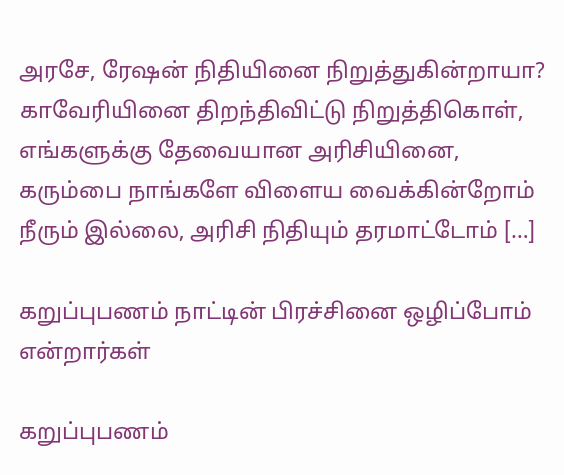அரசே, ரேஷன் நிதியினை நிறுத்துகின்றாயா? காவேரியினை திறந்திவிட்டு நிறுத்திகொள், எங்களுக்கு தேவையான அரிசியினை, கரும்பை நாங்களே விளைய வைக்கின்றோம் நீரும் இல்லை, அரிசி நிதியும் தரமாட்டோம் […]

கறுப்புபணம் நாட்டின் பிரச்சினை ஒழிப்போம் என்றார்கள்

கறுப்புபணம்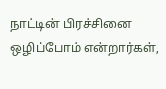நாட்டின் பிரச்சினை ஒழிப்போம் என்றார்கள்,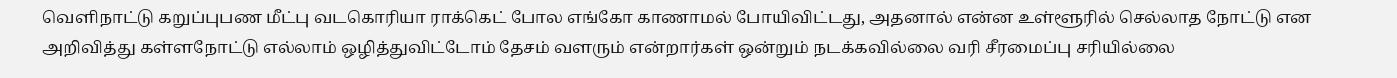வெளிநாட்டு கறுப்புபண மீட்பு வடகொரியா ராக்கெட் போல எங்கோ காணாமல் போயிவிட்டது, அதனால் என்ன உள்ளூரில் செல்லாத நோட்டு என அறிவித்து கள்ளநோட்டு எல்லாம் ஒழித்துவிட்டோம் தேசம் வளரும் என்றார்கள் ஒன்றும் நடக்கவில்லை வரி சீரமைப்பு சரியில்லை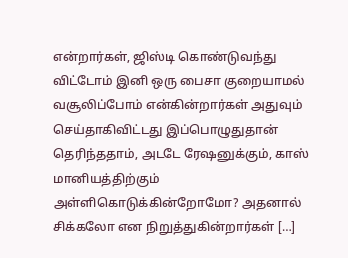என்றார்கள், ஜிஸ்டி கொண்டுவந்து விட்டோம் இனி ஒரு பைசா குறையாமல் வசூலிப்போம் என்கின்றார்கள் அதுவும் செய்தாகிவிட்டது இப்பொழுதுதான் தெரிந்ததாம், அடடே ரேஷனுக்கும், காஸ் மானியத்திற்கும் அள்ளிகொடுக்கின்றோமோ? அதனால் சிக்கலோ என நிறுத்துகின்றார்கள் […]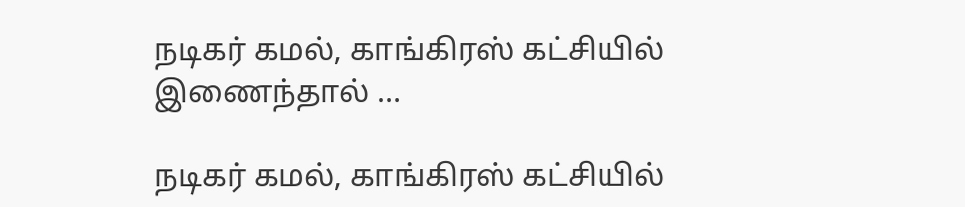நடிகர் கமல், காங்கிரஸ் கட்சியில் இணைந்தால் …

நடிகர் கமல், காங்கிரஸ் கட்சியில்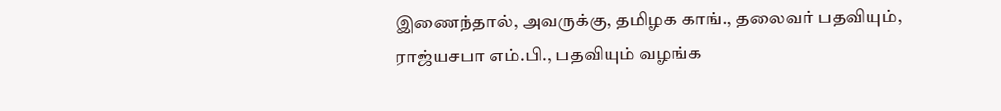இணைந்தால், அவருக்கு, தமிழக காங்., தலைவர் பதவியும், ராஜ்யசபா எம்.பி., பதவியும் வழங்க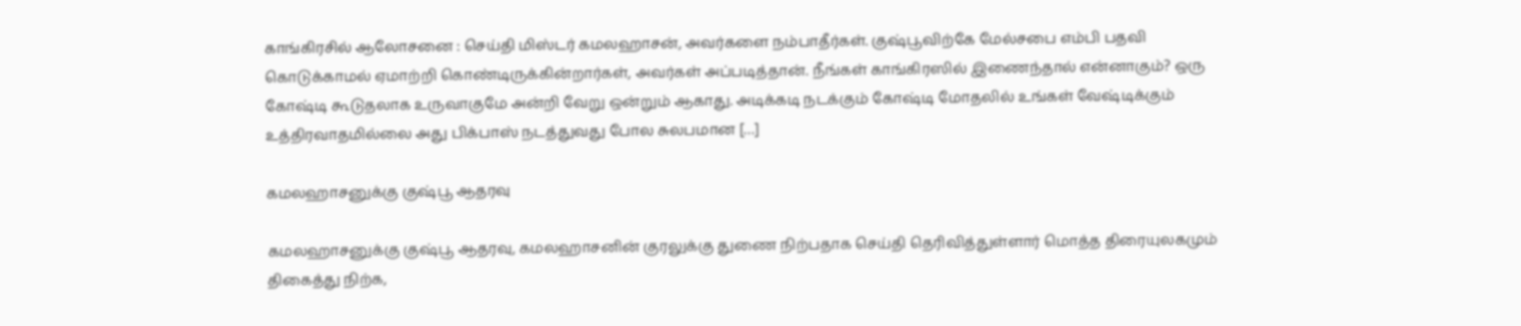காங்கிரசில் ஆலோசனை : செய்தி மிஸ்டர் கமலஹாசன், அவர்களை நம்பாதீர்கள். குஷ்பூவிற்கே மேல்சபை எம்பி பதவி கொடுக்காமல் ஏமாற்றி கொண்டிருக்கின்றார்கள், அவர்கள் அப்படித்தான். நீங்கள் காங்கிரஸில் இணைந்தால் என்னாகும்? ஒரு கோஷ்டி கூடுதலாக உருவாகுமே அன்றி வேறு ஒன்றும் ஆகாது. அடிக்கடி நடக்கும் கோஷ்டி மோதலில் உங்கள் வேஷ்டிக்கும் உத்திரவாதமில்லை அது பிக்பாஸ் நடத்துவது போல சுலபமான […]

கமலஹாசனுக்கு குஷ்பூ ஆதரவு

கமலஹாசனுக்கு குஷ்பூ ஆதரவு, கமலஹாசனின் குரலுக்கு துணை நிற்பதாக செய்தி தெரிவித்துள்ளார் மொத்த திரையுலகமும் திகைத்து நிற்க,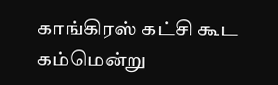காங்கிரஸ் கட்சி கூட கம்மென்று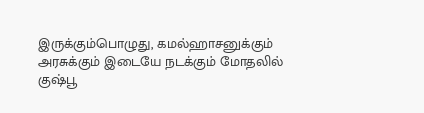இருக்கும்பொழுது, கமல்ஹாசனுக்கும் அரசுக்கும் இடையே நடக்கும் மோதலில் குஷ்பூ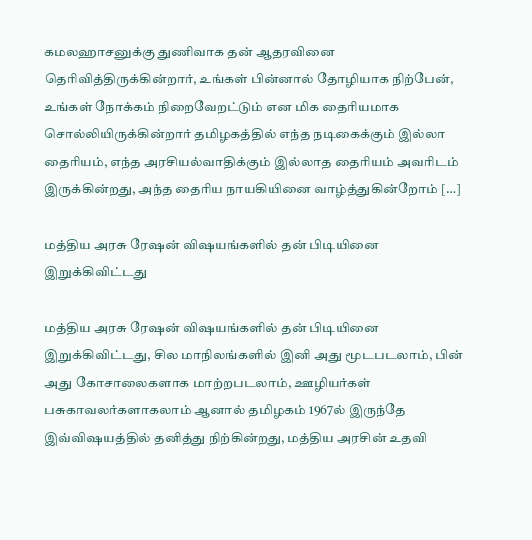கமலஹாசனுக்கு துணிவாக தன் ஆதரவினை தெரிவித்திருக்கின்றார், உங்கள் பின்னால் தோழியாக நிற்பேன், உங்கள் நோக்கம் நிறைவேறட்டும் என மிக தைரியமாக சொல்லியிருக்கின்றார் தமிழகத்தில் எந்த நடிகைக்கும் இல்லா தைரியம், எந்த அரசியல்வாதிக்கும் இல்லாத தைரியம் அவரிடம் இருக்கின்றது, அந்த தைரிய நாயகியினை வாழ்த்துகின்றோம் […]

மத்திய அரசு ரேஷன் விஷயங்களில் தன் பிடியினை இறுக்கிவிட்டது

மத்திய அரசு ரேஷன் விஷயங்களில் தன் பிடியினை இறுக்கிவிட்டது, சில மாநிலங்களில் இனி அது மூடபடலாம், பின் அது கோசாலைகளாக மாற்றபடலாம், ஊழியர்கள் பசுகாவலர்களாகலாம் ஆனால் தமிழகம் 1967ல் இருந்தே இவ்விஷயத்தில் தனித்து நிற்கின்றது, மத்திய அரசின் உதவி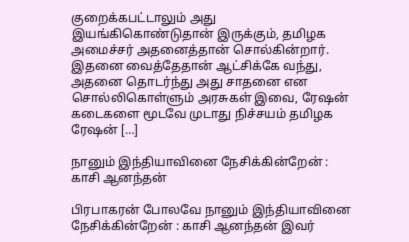குறைக்கபட்டாலும் அது இயங்கிகொண்டுதான் இருக்கும், தமிழக அமைச்சர் அதனைத்தான் சொல்கின்றார். இதனை வைத்தேதான் ஆட்சிக்கே வந்து, அதனை தொடர்ந்து அது சாதனை என சொல்லிகொள்ளும் அரசுகள் இவை, ரேஷன் கடைகளை மூடவே முடாது நிச்சயம் தமிழக ரேஷன் […]

நானும் இந்தியாவினை நேசிக்கின்றேன் : காசி ஆனந்தன்

பிரபாகரன் போலவே நானும் இந்தியாவினை நேசிக்கின்றேன் : காசி ஆனந்தன் இவர்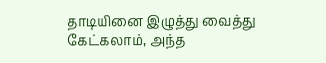தாடியினை இழுத்து வைத்து கேட்கலாம், அந்த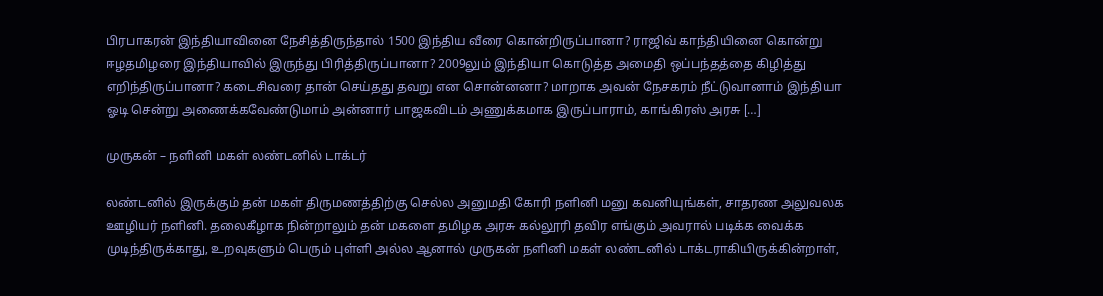பிரபாகரன் இந்தியாவினை நேசித்திருந்தால் 1500 இந்திய வீரை கொன்றிருப்பானா? ராஜிவ் காந்தியினை கொன்று ஈழதமிழரை இந்தியாவில் இருந்து பிரித்திருப்பானா? 2009லும் இந்தியா கொடுத்த அமைதி ஒப்பந்தத்தை கிழித்து எறிந்திருப்பானா? கடைசிவரை தான் செய்தது தவறு என சொன்னனா? மாறாக அவன் நேசகரம் நீட்டுவானாம் இந்தியா ஓடி சென்று அணைக்கவேண்டுமாம் அன்னார் பாஜகவிடம் அணுக்கமாக இருப்பாராம், காங்கிரஸ் அரசு […]

முருகன் – நளினி மகள் லண்டனில் டாக்டர்

லண்டனில் இருக்கும் தன் மகள் திருமணத்திற்கு செல்ல அனுமதி கோரி நளினி மனு கவனியுங்கள், சாதரண அலுவலக ஊழியர் நளினி. தலைகீழாக நின்றாலும் தன் மகளை தமிழக அரசு கல்லூரி தவிர எங்கும் அவரால் படிக்க வைக்க முடிந்திருக்காது, உறவுகளும் பெரும் புள்ளி அல்ல‌ ஆனால் முருகன் நளினி மகள் லண்டனில் டாக்டராகியிருக்கின்றாள்,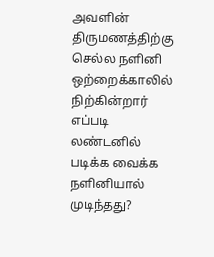அவளின் திருமணத்திற்கு செல்ல நளினி ஒற்றைக்காலில் நிற்கின்றார் எப்படி லண்டனில் படிக்க வைக்க நளினியால் முடிந்தது?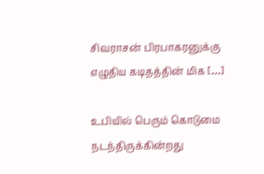சிவராசன் பிரபாகரனுக்கு எழுதிய கடிதத்தின் மிக […]

உபியில் பெரும் கொடுமை நடந்திருக்கின்றது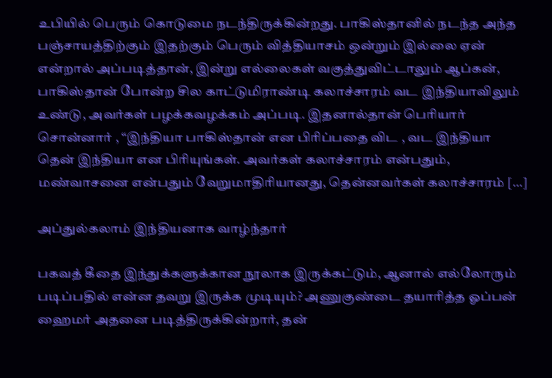உபியில் பெரும் கொடுமை நடந்திருக்கின்றது. பாகிஸ்தானில் நடந்த அந்த பஞ்சாயத்திற்கும் இதற்கும் பெரும் வித்தியாசம் ஒன்றும் இல்லை ஏன் என்றால் அப்படித்தான், இன்று எல்லைகள் வகுத்துவிட்டாலும் ஆப்கன், பாகிஸ்தான் போன்ற சில காட்டுமிராண்டி கலாச்சாரம் வட இந்தியாவிலும் உண்டு, அவர்கள் பழக்கவழக்கம் அப்படி. இதனால்தான் பெரியார் சொன்னார் , “இந்தியா பாகிஸ்தான் என பிரிப்பதை விட , வட இந்தியா தென் இந்தியா என பிரியுங்கள். அவர்கள் கலாச்சாரம் என்பதும், மண்வாசனை என்பதும் வேறுமாதிரியானது, தென்னவர்கள் கலாச்சாரம் […]

அப்துல்கலாம் இந்தியனாக வாழ்ந்தார்

பகவத் கீதை இந்துக்களுக்கான நூலாக இருக்கட்டும், ஆனால் எல்லோரும் படிப்பதில் என்ன தவறு இருக்க முடியும்? அணுகுண்டை தயாரித்த ஓப்பன் ஹைமர் அதனை படித்திருக்கின்றார், தன்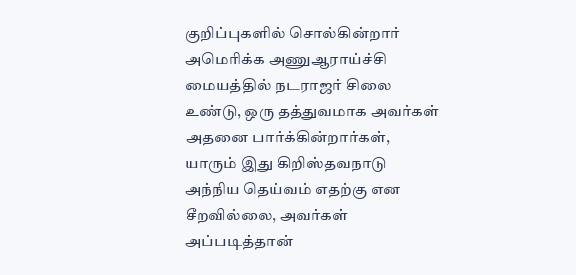குறிப்புகளில் சொல்கின்றார் அமெரிக்க அணுஆராய்ச்சி மையத்தில் நடராஜர் சிலை உண்டு, ஒரு தத்துவமாக அவர்கள் அதனை பார்க்கின்றார்கள், யாரும் இது கிறிஸ்தவநாடு அந்நிய தெய்வம் எதற்கு என சீறவில்லை, அவர்கள் அப்படித்தான்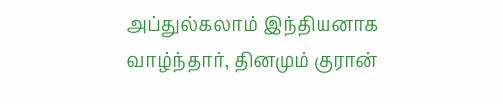அப்துல்கலாம் இந்தியனாக வாழ்ந்தார், தினமும் குரான்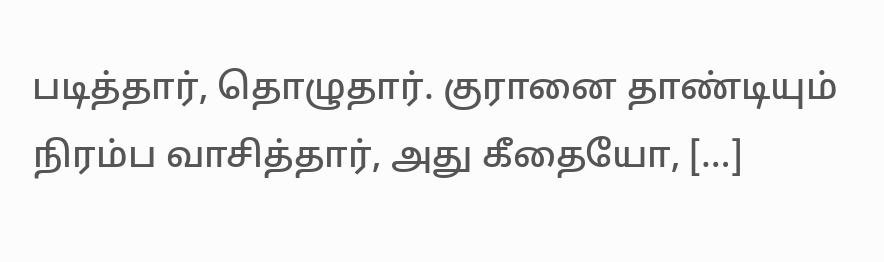படித்தார், தொழுதார். குரானை தாண்டியும் நிரம்ப வாசித்தார், அது கீதையோ, […]